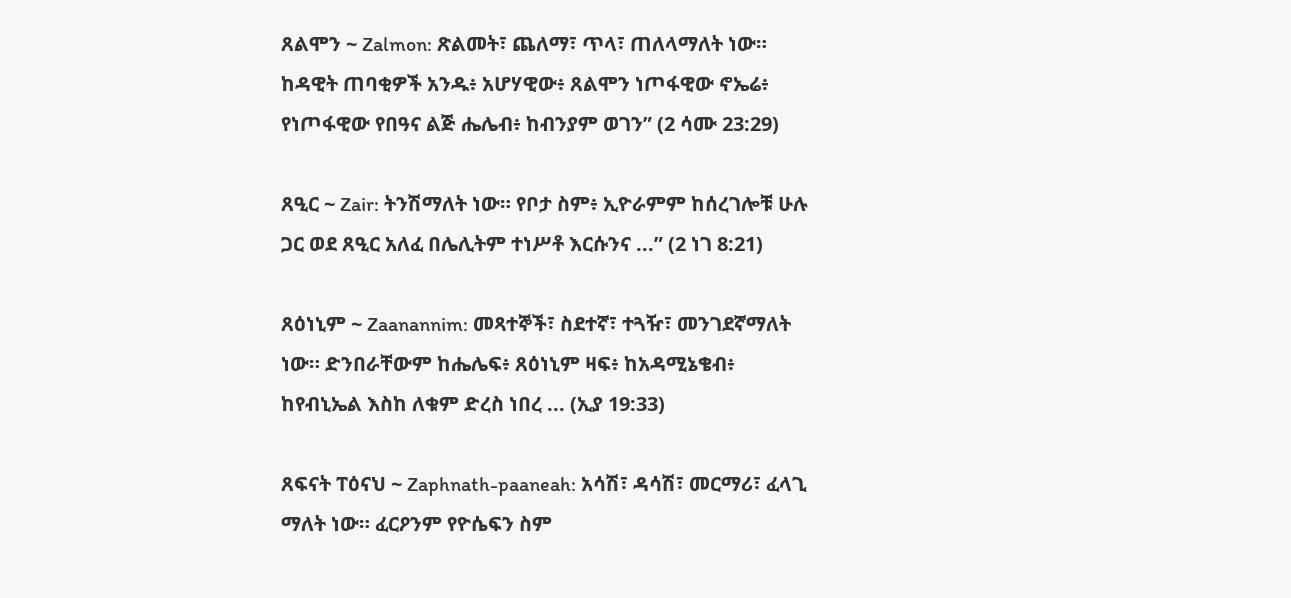ጸልሞን ~ Zalmon: ጽልመት፣ ጨለማ፣ ጥላ፣ ጠለላማለት ነው። ከዳዊት ጠባቂዎች አንዱ፥ አሆሃዊው፥ ጸልሞን ነጦፋዊው ኖኤሬ፥ የነጦፋዊው የበዓና ልጅ ሔሌብ፥ ከብንያም ወገን” (2 ሳሙ 23:29)

ጸዒር ~ Zair: ትንሽማለት ነው። የቦታ ስም፥ ኢዮራምም ከሰረገሎቹ ሁሉ ጋር ወደ ጸዒር አለፈ በሌሊትም ተነሥቶ እርሱንና ...” (2 ነገ 8:21)

ጸዕነኒም ~ Zaanannim: መጻተኞች፣ ስደተኛ፣ ተጓዥ፣ መንገደኛማለት ነው። ድንበራቸውም ከሔሌፍ፥ ጸዕነኒም ዛፍ፥ ከአዳሚኔቄብ፥ ከየብኒኤል እስከ ለቁም ድረስ ነበረ ... (ኢያ 19:33)

ጸፍናት ፐዕናህ ~ Zaphnath-paaneah: አሳሽ፣ ዳሳሽ፣ መርማሪ፣ ፈላጊ ማለት ነው። ፈርዖንም የዮሴፍን ስም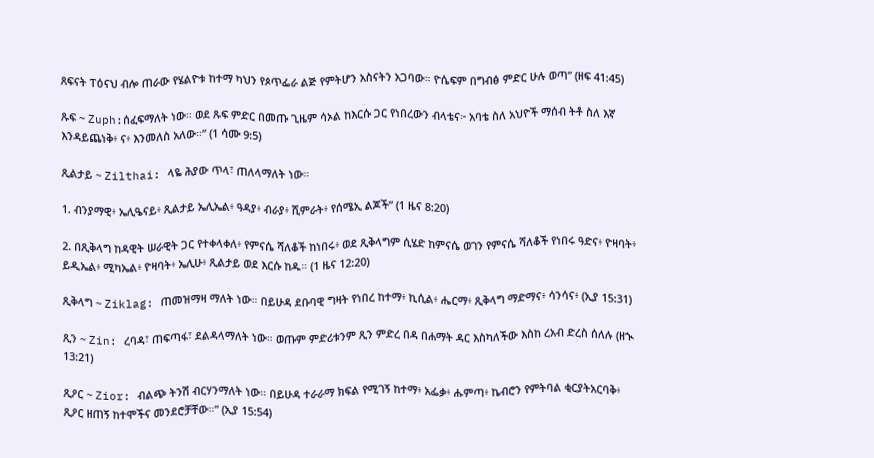ጸፍናት ፐዕናህ ብሎ ጠራው የሄልዮቱ ከተማ ካህን የጶጥፌራ ልጅ የምትሆን አስናትን አጋባው። ዮሴፍም በግብፅ ምድር ሁሉ ወጣ” (ዘፍ 41:45)

ጹፍ ~ Zuph:ሰፈፍማለት ነው። ወደ ጹፍ ምድር በመጡ ጊዜም ሳኦል ከእርሱ ጋር የነበረውን ብላቴና፦ አባቴ ስለ አህዮች ማሰብ ትቶ ስለ እኛ እንዳይጨነቅ፥ ና፥ እንመለስ አለው።” (1 ሳሙ 9:5)

ጺልታይ ~ Zilthai: ላዬ ሕያው ጥላ፣ ጠለላማለት ነው።

1. ብንያማዊ፥ ኤሊዔናይ፥ ጺልታይ ኤሊኤል፥ ዓዳያ፥ ብራያ፥ ሺምራት፥ የሰሜኢ ልጆች” (1 ዜና 8:20)

2. በጺቅላግ ከዳዊት ሠራዊት ጋር የተቀላቀለ፥ የምናሴ ሻለቆች ከነበሩ፥ ወደ ጺቅላግም ሲሄድ ከምናሴ ወገን የምናሴ ሻለቆች የነበሩ ዓድና፥ ዮዛባት፥ ይዲኤል፥ ሚካኤል፥ ዮዛባት፥ ኤሊሁ፥ ጺልታይ ወደ እርሱ ከዱ። (1 ዜና 12:20)

ጺቅላግ ~ Ziklag: ጠመዝማዛ ማለት ነው። በይሁዳ ደቡባዊ ግዛት የነበረ ከተማ፥ ኪሲል፥ ሔርማ፥ ጺቅላግ ማድማና፥ ሳንሳና፥ (ኢያ 15:31)

ጺን ~ Zin: ረባዳ፣ ጠፍጣፋ፣ ደልዳላማለት ነው። ወጡም ምድሪቱንም ጺን ምድረ በዳ በሐማት ዳር እስካለችው እስከ ረአብ ድረስ ሰለሉ (ዘኊ 13:21)

ጺዖር ~ Zior: ብልጭ ትንሽ ብርሃንማለት ነው። በይሁዳ ተራራማ ክፍል የሚገኝ ከተማ፥ አፌቃ፥ ሑምጣ፥ ኬብሮን የምትባል ቂርያትአርባቅ፥ ጺዖር ዘጠኝ ከተሞችና መንደሮቻቸው።” (ኢያ 15:54)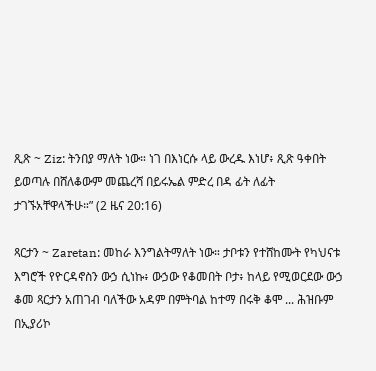ጺጽ ~ Ziz: ትንበያ ማለት ነው። ነገ በእነርሱ ላይ ውረዱ እነሆ፥ ጺጽ ዓቀበት ይወጣሉ በሸለቆውም መጨረሻ በይሩኤል ምድረ በዳ ፊት ለፊት ታገኙአቸዋላችሁ።” (2 ዜና 20:16)

ጻርታን ~ Zaretan: መከራ እንግልትማለት ነው። ታቦቱን የተሸከሙት የካህናቱ እግሮች የዮርዳኖስን ውኃ ሲነኩ፥ ውኃው የቆመበት ቦታ፥ ከላይ የሚወርደው ውኃ ቆመ ጻርታን አጠገብ ባለችው አዳም በምትባል ከተማ በሩቅ ቆሞ ... ሕዝቡም በኢያሪኮ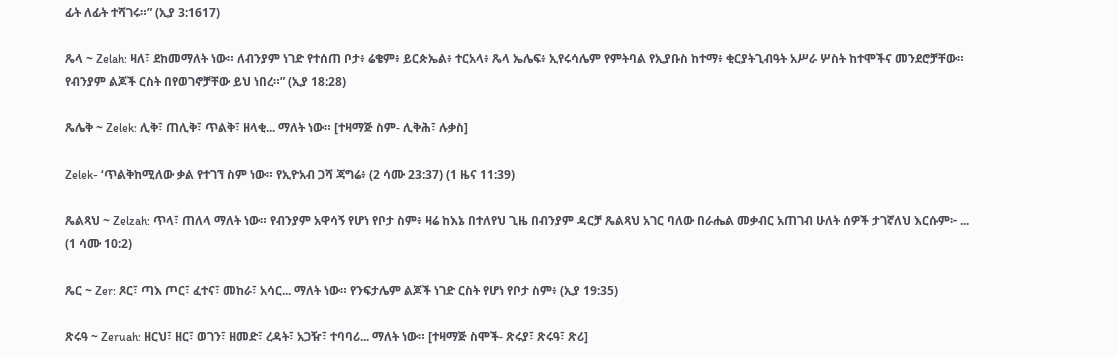ፊት ለፊት ተሻገሩ።” (ኢያ 3:1617)

ጼላ ~ Zelah: ዛለ፣ ደከመማለት ነው። ለብንያም ነገድ የተሰጠ ቦታ፥ ሬቄም፥ ይርጵኤል፥ ተርአላ፥ ጼላ ኤሌፍ፥ ኢየሩሳሌም የምትባል የኢያቡስ ከተማ፥ ቂርያትጊብዓት አሥራ ሦስት ከተሞችና መንደሮቻቸው። የብንያም ልጆች ርስት በየወገኖቻቸው ይህ ነበረ።” (ኢያ 18:28)

ጼሌቅ ~ Zelek: ሊቅ፣ ጠሊቅ፣ ጥልቅ፣ ዘላቂ... ማለት ነው። [ተዛማጅ ስም- ሊቅሕ፣ ሉቃስ]

Zelek- ‘ጥልቅከሚለው ቃል የተገኘ ስም ነው። የኢዮአብ ጋሻ ጃግሬ፥ (2 ሳሙ 23:37) (1 ዜና 11:39)

ጼልጻህ ~ Zelzah: ጥላ፣ ጠለላ ማለት ነው። የብንያም አዋሳኝ የሆነ የቦታ ስም፥ ዛሬ ከእኔ በተለየህ ጊዜ በብንያም ዳርቻ ጼልጻህ አገር ባለው በራሔል መቃብር አጠገብ ሁለት ሰዎች ታገኛለህ እርሱም፦ ... (1 ሳሙ 10:2)

ጼር ~ Zer: ጾር፣ ጣእ ጦር፣ ፈተና፣ መከራ፣ አሳር... ማለት ነው። የንፍታሌም ልጆች ነገድ ርስት የሆነ የቦታ ስም፥ (ኢያ 19:35)

ጽሩዓ ~ Zeruah: ዘርህ፣ ዘር፣ ወገን፣ ዘመድ፣ ረዳት፣ አጋዥ፣ ተባባሪ... ማለት ነው። [ተዛማጅ ስሞች- ጽሩያ፣ ጽሩዓ፣ ጽሪ]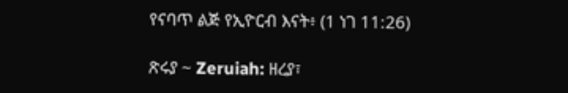የናባጥ ልጅ የኢዮርብ እናት፥ (1 ነገ 11:26)

ጽሩያ ~ Zeruiah: ዘረያ፣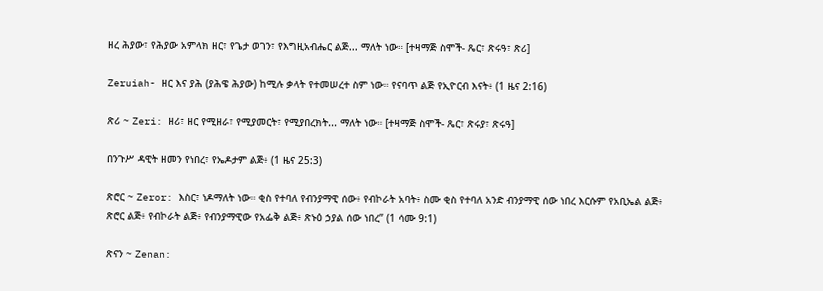ዘረ ሕያው፣ የሕያው አምላክ ዘር፣ የጌታ ወገን፣ የእግዚአብሔር ልጅ... ማለት ነው። [ተዛማጅ ስሞች- ጼር፣ ጽሩዓ፣ ጽሪ]

Zeruiah- ዘር እና ያሕ (ያሕዌ ሕያው) ከሚሉ ቃላት የተመሠረተ ስም ነው። የናባጥ ልጅ የኢዮርብ እናት፥ (1 ዜና 2:16)

ጽሪ ~ Zeri: ዘሪ፣ ዘር የሚዘራ፣ የሚያመርት፣ የሚያበረክት... ማለት ነው። [ተዛማጅ ስሞች- ጼር፣ ጽሩያ፣ ጽሩዓ]

በንጉሥ ዳዊት ዘመን የነበረ፣ የኤዶታም ልጅ፥ (1 ዜና 25:3)

ጽሮር ~ Zeror: እስር፣ ነዶማለት ነው። ቂስ የተባለ የብንያማዊ ሰው፥ የብኮራት አባት፥ ስሙ ቂስ የተባለ አንድ ብንያማዊ ሰው ነበረ እርሱም የአቢኤል ልጅ፥ ጽሮር ልጅ፥ የብኮራት ልጅ፥ የብንያማዊው የአፌቅ ልጅ፥ ጽኑዕ ኃያል ሰው ነበረ” (1 ሳሙ 9:1)

ጽናን ~ Zenan: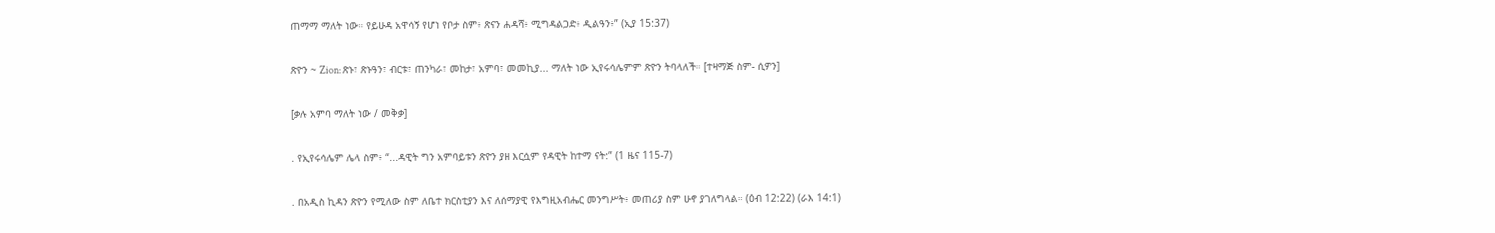ጠማማ ማለት ነው። የይሁዳ አዋሳኝ የሆነ የቦታ ስም፥ ጽናን ሐዳሻ፥ ሚግዳልጋድ፥ ዲልዓን፥” (ኢያ 15:37)

ጽዮን ~ Zion: ጽኑ፣ ጽኑዓን፣ ብርቱ፣ ጠንካራ፣ መከታ፣ አምባ፣ መመኪያ... ማለት ነው ኢየሩሳሌምም ጽዮን ትባላለች። [ተዛማጅ ስም- ሲዎን]

[ቃሉ አምባ ማለት ነው / መቅቃ]

. የኢየሩሳሌም ሌላ ስም፥ “...ዳዊት ግን አምባይቱን ጽዮን ያዘ እርሷም የዳዊት ከተማ ናት:” (1 ዜና 115-7)

. በአዲስ ኪዳን ጽዮን የሚለው ስም ለቤተ ክርስቲያን እና ለሰማያዊ የእግዚአብሔር መንግሥት፥ መጠሪያ ስም ሁኖ ያገለግላል። (ዕብ 12:22) (ራእ 14:1)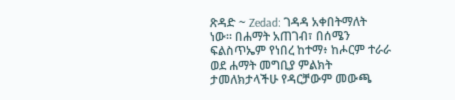ጽዳድ ~ Zedad: ገዳዳ አቀበትማለት ነው። በሐማት አጠገብ፣ በሰሜን ፍልስጥኤም የነበረ ከተማ፥ ከሖርም ተራራ ወደ ሐማት መግቢያ ምልክት ታመለክታላችሁ የዳርቻውም መውጫ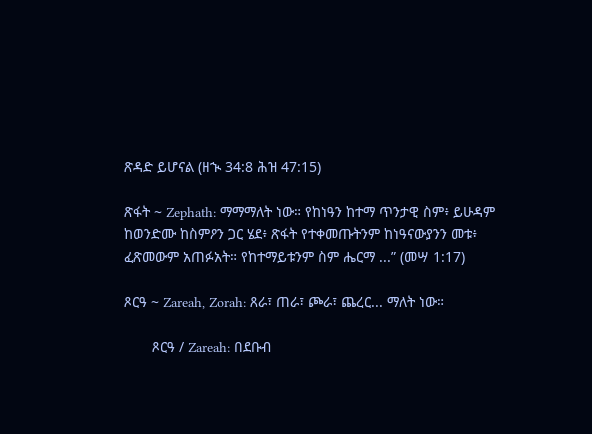ጽዳድ ይሆናል (ዘኊ 34:8 ሕዝ 47:15)

ጽፋት ~ Zephath: ማማማለት ነው። የከነዓን ከተማ ጥንታዊ ስም፥ ይሁዳም ከወንድሙ ከስምዖን ጋር ሄደ፥ ጽፋት የተቀመጡትንም ከነዓናውያንን መቱ፥ ፈጽመውም አጠፉአት። የከተማይቱንም ስም ሔርማ ...” (መሣ 1:17)

ጾርዓ ~ Zareah, Zorah: ጸራ፣ ጠራ፣ ጮራ፣ ጨረር... ማለት ነው።

       ጾርዓ / Zareah: በደቡብ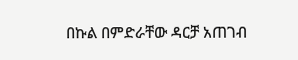በኩል በምድራቸው ዳርቻ አጠገብ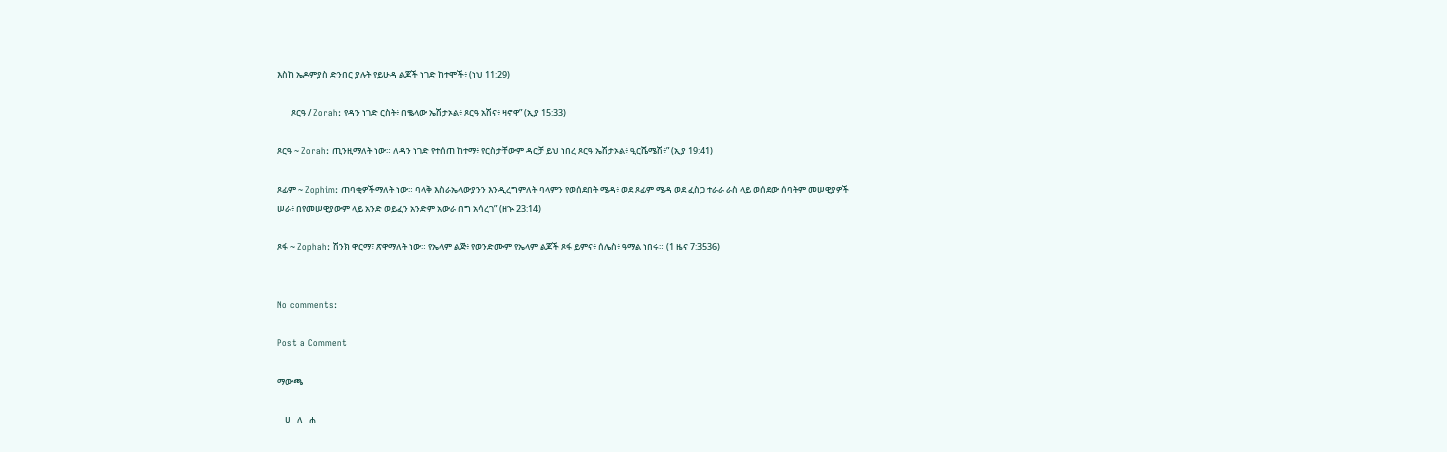እስከ ኤዶምያስ ድንበር ያሉት የይሁዳ ልጆች ነገድ ከተሞች፥ (ነህ 11:29)

       ጾርዓ / Zorah: የዳን ነገድ ርስት፥ በቈላው ኤሽታኦል፥ ጾርዓ አሽና፥ ዛኖዋ” (ኢያ 15:33)

ጾርዓ ~ Zorah: ጢንዚማለት ነው። ለዳን ነገድ የተሰጠ ከተማ፥ የርስታቸውም ዳርቻ ይህ ነበረ ጾርዓ ኤሽታኦል፥ ዒርሼሜሽ፥” (ኢያ 19:41)

ጾፊም ~ Zophim: ጠባቂዎችማለት ነው። ባላቅ እስራኤላውያንን እንዲረግምለት ባላምን የወሰደበት ሜዳ፥ ወደ ጾፊም ሜዳ ወደ ፈስጋ ተራራ ራስ ላይ ወሰደው ሰባትም መሠዊያዎች ሠራ፥ በየመሠዊያውም ላይ አንድ ወይፈን አንድም አውራ በግ አሳረገ” (ዘኊ 23:14)

ጾፋ ~ Zophah: ሽንክ ዋርማ፣ ጽዋማለት ነው። የኤላም ልጅ፥ የወንድሙም የኤላም ልጆች ጾፋ ይምና፥ ሰሌስ፥ ዓማል ነበሩ። (1 ዜና 7:3536)


No comments:

Post a Comment

ማውጫ

    ሀ   ለ   ሐ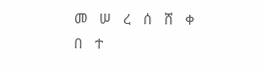መ   ሠ   ረ   ሰ   ሸ   ቀ   በ   ተ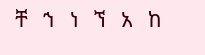ቸ   ኀ   ነ   ኘ   አ   ከ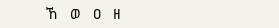ኸ   ወ   ዐ   ዘ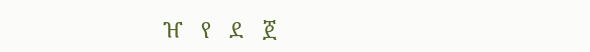ዠ   የ   ደ   ጀ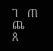ገ   ጠ   ጨ   ጰ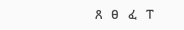ጸ   ፀ   ፈ   ፐ